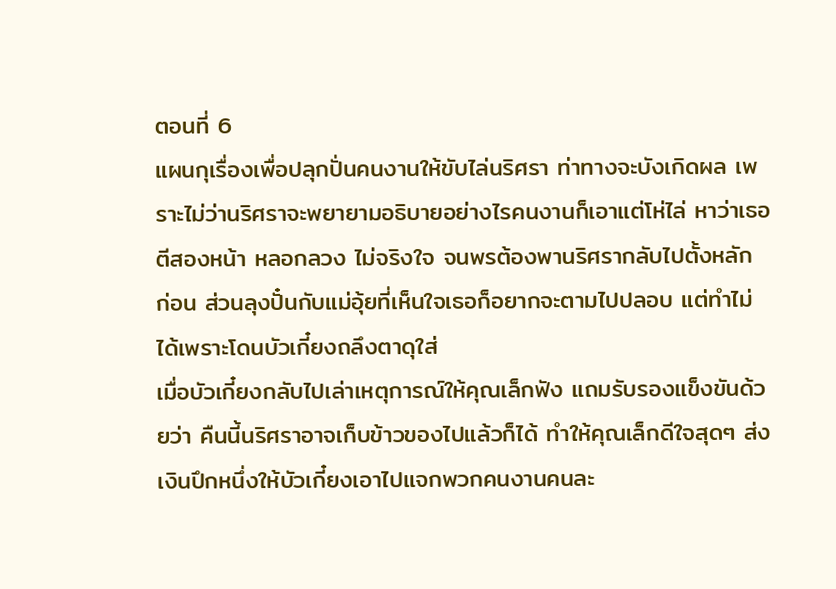ตอนที่ 6
แผนกุเรื่องเพื่อปลุกปั่นคนงานให้ขับไล่นริศรา ท่าทางจะบังเกิดผล เพราะไม่ว่านริศราจะพยายามอธิบายอย่างไรคนงานก็เอาแต่โห่ไล่ หาว่าเธอตีสองหน้า หลอกลวง ไม่จริงใจ จนพรต้องพานริศรากลับไปตั้งหลัก ก่อน ส่วนลุงปั๋นกับแม่อุ้ยที่เห็นใจเธอก็อยากจะตามไปปลอบ แต่ทำไม่ได้เพราะโดนบัวเกี๋ยงถลึงตาดุใส่
เมื่อบัวเกี๋ยงกลับไปเล่าเหตุการณ์ให้คุณเล็กฟัง แถมรับรองแข็งขันด้วยว่า คืนนี้นริศราอาจเก็บข้าวของไปแล้วก็ได้ ทำให้คุณเล็กดีใจสุดๆ ส่งเงินปึกหนึ่งให้บัวเกี๋ยงเอาไปแจกพวกคนงานคนละ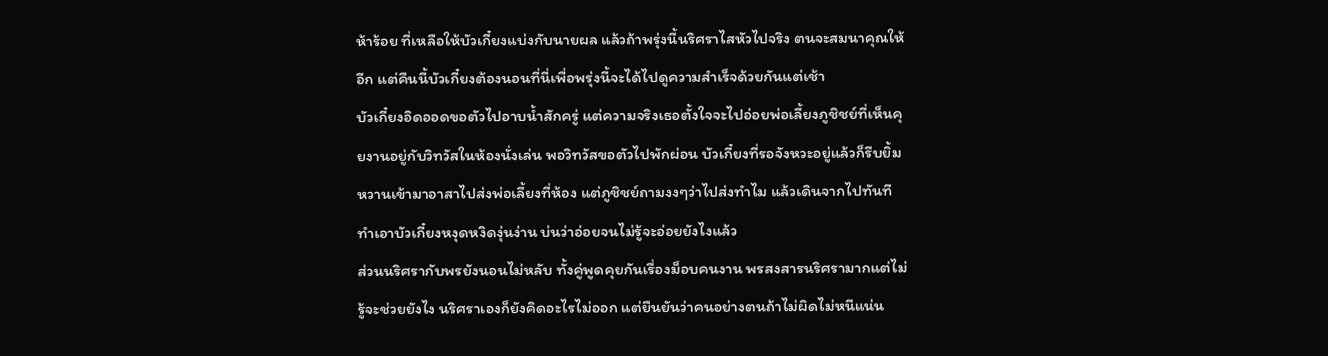ห้าร้อย ที่เหลือให้บัวเกี๋ยงแบ่งกับนายผล แล้วถ้าพรุ่งนี้นริศราไสหัวไปจริง ตนจะสมนาคุณให้อีก แต่คืนนี้บัวเกี๋ยงต้องนอนที่นี่เพื่อพรุ่งนี้จะได้ไปดูความสำเร็จด้วยกันแต่เช้า
บัวเกี๋ยงอิดออดขอตัวไปอาบน้ำสักครู่ แต่ความจริงเธอตั้งใจจะไปอ่อยพ่อเลี้ยงภูชิชย์ที่เห็นคุยงานอยู่กับวิทวัสในห้องนั่งเล่น พอวิทวัสขอตัวไปพักผ่อน บัวเกี๋ยงที่รอจังหวะอยู่แล้วก็รีบยิ้มหวานเข้ามาอาสาไปส่งพ่อเลี้ยงที่ห้อง แต่ภูชิชย์ถามงงๆว่าไปส่งทำไม แล้วเดินจากไปทันที ทำเอาบัวเกี๋ยงหงุดหงิดงุ่นง่าน บ่นว่าอ่อยจนไม่รู้จะอ่อยยังไงแล้ว
ส่วนนริศรากับพรยังนอนไม่หลับ ทั้งคู่พูดคุยกันเรื่องม็อบคนงาน พรสงสารนริศรามากแต่ไม่รู้จะช่วยยังไง นริศราเองก็ยังคิดอะไรไม่ออก แต่ยืนยันว่าคนอย่างตนถ้าไม่ผิดไม่หนีแน่น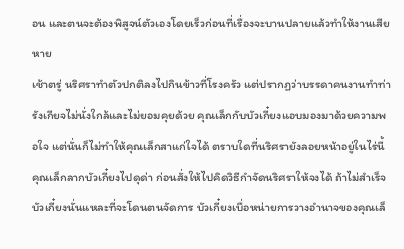อน และตนจะต้องพิสูจน์ตัวเองโดยเร็วก่อนที่เรื่องจะบานปลายแล้วทำให้งานเสียหาย
เช้าตรู่ นริศราทำตัวปกติลงไปกินข้าวที่โรงครัว แต่ปรากฏว่าบรรดาคนงานทำท่ารังเกียจไม่นั่งใกล้และไม่ยอมคุยด้วย คุณเล็กกับบัวเกี๋ยงแอบมองมาด้วยความพอใจ แต่นั่นก็ไม่ทำให้คุณเล็กสาแก่ใจได้ ตราบใดที่นริศรายังลอยหน้าอยู่ในไร่นี้
คุณเล็กลากบัวเกี๋ยงไปดุด่า ก่อนสั่งให้ไปคิดวิธีกำจัดนริศราให้จงได้ ถ้าไม่สำเร็จบัวเกี๋ยงนั่นแหละที่จะโดนตนจัดการ บัวเกี๋ยงเบื่อหน่ายการวางอำนาจของคุณเล็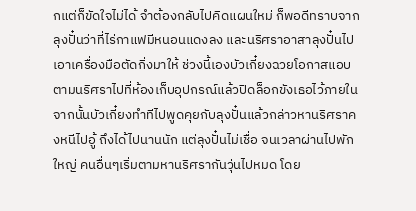กแต่ก็ขัดใจไม่ได้ จำต้องกลับไปคิดแผนใหม่ ก็พอดีทราบจากลุงปั๋นว่าที่ไร่กาแฟมีหนอนแดงลง และนริศราอาสาลุงปั๋นไปเอาเครื่องมือตัดกิ่งมาให้ ช่วงนี้เองบัวเกี๋ยงฉวยโอกาสแอบตามนริศราไปที่ห้องเก็บอุปกรณ์แล้วปิดล็อกขังเธอไว้ภายใน
จากนั้นบัวเกี๋ยงทำทีไปพูดคุยกับลุงปั๋นแล้วกล่าวหานริศราคงหนีไปอู้ ถึงได้ไปนานนัก แต่ลุงปั๋นไม่เชื่อ จนเวลาผ่านไปพักใหญ่ คนอื่นๆเริ่มตามหานริศรากันวุ่นไปหมด โดย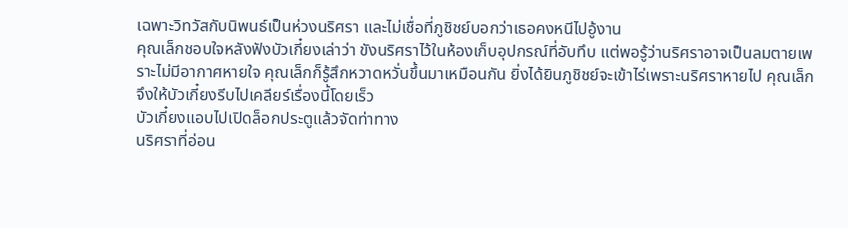เฉพาะวิทวัสกับนิพนธ์เป็นห่วงนริศรา และไม่เชื่อที่ภูชิชย์บอกว่าเธอคงหนีไปอู้งาน
คุณเล็กชอบใจหลังฟังบัวเกี๋ยงเล่าว่า ขังนริศราไว้ในห้องเก็บอุปกรณ์ที่อับทึบ แต่พอรู้ว่านริศราอาจเป็นลมตายเพราะไม่มีอากาศหายใจ คุณเล็กก็รู้สึกหวาดหวั่นขึ้นมาเหมือนกัน ยิ่งได้ยินภูชิชย์จะเข้าไร่เพราะนริศราหายไป คุณเล็กจึงให้บัวเกี๋ยงรีบไปเคลียร์เรื่องนี้โดยเร็ว
บัวเกี๋ยงแอบไปเปิดล็อกประตูแล้วจัดท่าทาง
นริศราที่อ่อน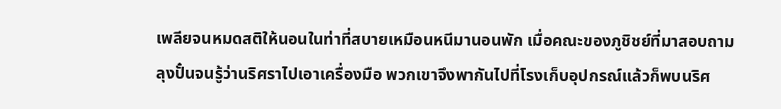เพลียจนหมดสติให้นอนในท่าที่สบายเหมือนหนีมานอนพัก เมื่อคณะของภูชิชย์ที่มาสอบถามลุงปั๋นจนรู้ว่านริศราไปเอาเครื่องมือ พวกเขาจึงพากันไปที่โรงเก็บอุปกรณ์แล้วก็พบนริศ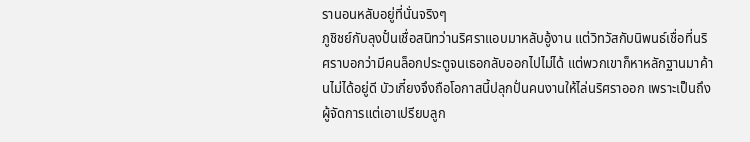รานอนหลับอยู่ที่นั่นจริงๆ
ภูชิชย์กับลุงปั๋นเชื่อสนิทว่านริศราแอบมาหลับอู้งาน แต่วิทวัสกับนิพนธ์เชื่อที่นริศราบอกว่ามีคนล็อกประตูจนเธอกลับออกไปไม่ได้ แต่พวกเขาก็หาหลักฐานมาค้านไม่ได้อยู่ดี บัวเกี๋ยงจึงถือโอกาสนี้ปลุกปั่นคนงานให้ไล่นริศราออก เพราะเป็นถึงผู้จัดการแต่เอาเปรียบลูก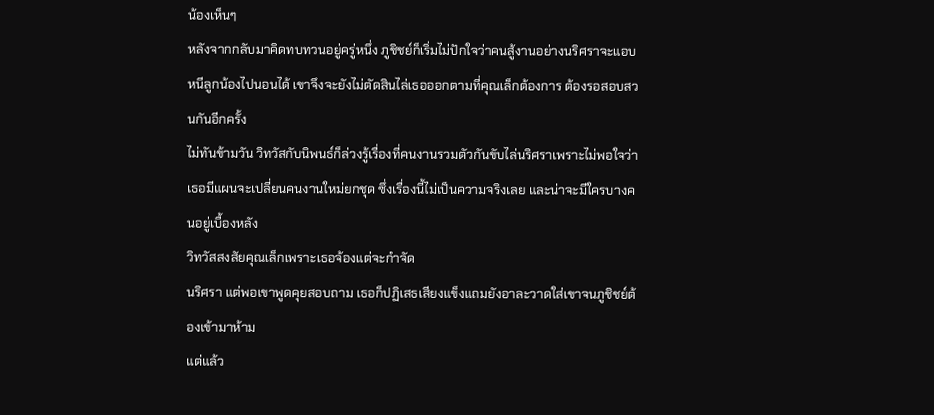น้องเห็นๆ
หลังจากกลับมาคิดทบทวนอยู่ครู่หนึ่ง ภูชิชย์ก็เริ่มไม่ปักใจว่าคนสู้งานอย่างนริศราจะแอบหนีลูกน้องไปนอนได้ เขาจึงจะยังไม่ตัดสินไล่เธอออกตามที่คุณเล็กต้องการ ต้องรอสอบสวนกันอีกครั้ง
ไม่ทันข้ามวัน วิทวัสกับนิพนธ์ก็ล่วงรู้เรื่องที่คนงานรวมตัวกันขับไล่นริศราเพราะไม่พอใจว่าเธอมีแผนจะเปลี่ยนคนงานใหม่ยกชุด ซึ่งเรื่องนี้ไม่เป็นความจริงเลย และน่าจะมีใครบางคนอยู่เบื้องหลัง
วิทวัสสงสัยคุณเล็กเพราะเธอจ้องแต่จะกำจัด
นริศรา แต่พอเขาพูดคุยสอบถาม เธอก็ปฏิเสธเสียงแข็งแถมยังอาละวาดใส่เขาจนภูชิชย์ต้องเข้ามาห้าม
แต่แล้ว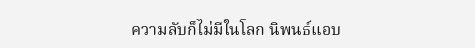ความลับก็ไม่มีในโลก นิพนธ์แอบ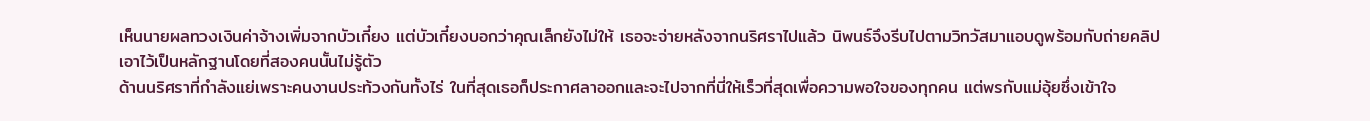เห็นนายผลทวงเงินค่าจ้างเพิ่มจากบัวเกี๋ยง แต่บัวเกี๋ยงบอกว่าคุณเล็กยังไม่ให้ เธอจะจ่ายหลังจากนริศราไปแล้ว นิพนธ์จึงรีบไปตามวิทวัสมาแอบดูพร้อมกับถ่ายคลิปเอาไว้เป็นหลักฐานโดยที่สองคนนั้นไม่รู้ตัว
ด้านนริศราที่กำลังแย่เพราะคนงานประท้วงกันทั้งไร่ ในที่สุดเธอก็ประกาศลาออกและจะไปจากที่นี่ให้เร็วที่สุดเพื่อความพอใจของทุกคน แต่พรกับแม่อุ้ยซึ่งเข้าใจ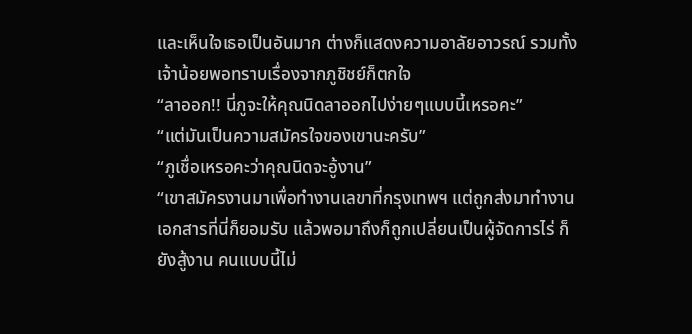และเห็นใจเธอเป็นอันมาก ต่างก็แสดงความอาลัยอาวรณ์ รวมทั้งเจ้าน้อยพอทราบเรื่องจากภูชิชย์ก็ตกใจ
“ลาออก!! นี่ภูจะให้คุณนิดลาออกไปง่ายๆแบบนี้เหรอคะ”
“แต่มันเป็นความสมัครใจของเขานะครับ”
“ภูเชื่อเหรอคะว่าคุณนิดจะอู้งาน”
“เขาสมัครงานมาเพื่อทำงานเลขาที่กรุงเทพฯ แต่ถูกส่งมาทำงานเอกสารที่นี่ก็ยอมรับ แล้วพอมาถึงก็ถูกเปลี่ยนเป็นผู้จัดการไร่ ก็ยังสู้งาน คนแบบนี้ไม่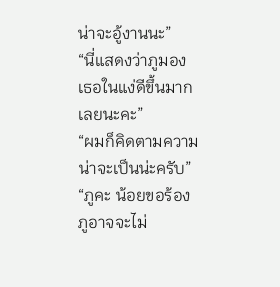น่าจะอู้งานนะ”
“นี่แสดงว่าภูมองเธอในแง่ดีขึ้นมากเลยนะคะ”
“ผมก็คิดตามความน่าจะเป็นน่ะครับ”
“ภูคะ น้อยขอร้อง ภูอาจจะไม่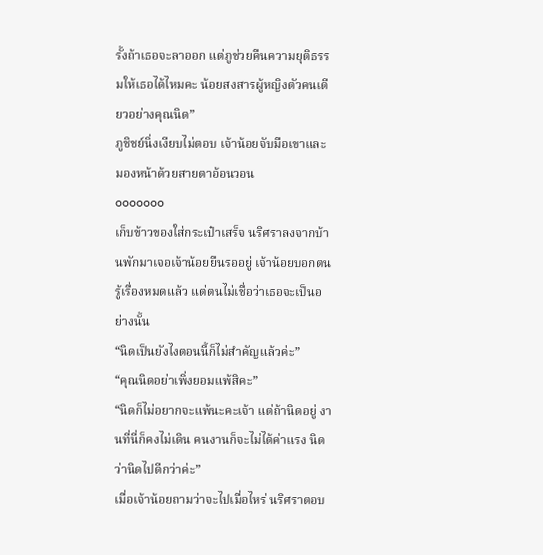รั้งถ้าเธอจะลาออก แต่ภูช่วยคืนความยุติธรรมให้เธอได้ไหมคะ น้อยสงสารผู้หญิงตัวคนเดียวอย่างคุณนิด”
ภูชิชย์นิ่งเงียบไม่ตอบ เจ้าน้อยจับมือเขาและมองหน้าด้วยสายตาอ้อนวอน
ooooooo
เก็บข้าวของใส่กระเป๋าเสร็จ นริศราลงจากบ้านพักมาเจอเจ้าน้อยยืนรออยู่ เจ้าน้อยบอกตนรู้เรื่องหมดแล้ว แต่ตนไม่เชื่อว่าเธอจะเป็นอย่างนั้น
“นิดเป็นยังไงตอนนี้ก็ไม่สำคัญแล้วค่ะ”
“คุณนิดอย่าเพิ่งยอมแพ้สิคะ”
“นิดก็ไม่อยากจะแพ้นะคะเจ้า แต่ถ้านิดอยู่ งานที่นี่ก็คงไม่เดิน คนงานก็จะไม่ได้ค่าแรง นิดว่านิดไปดีกว่าค่ะ”
เมื่อเจ้าน้อยถามว่าจะไปเมื่อไหร่ นริศราตอบ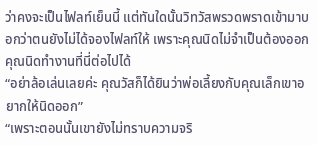ว่าคงจะเป็นไฟลท์เย็นนี้ แต่ทันใดนั้นวิทวัสพรวดพราดเข้ามาบอกว่าตนยังไม่ได้จองไฟลท์ให้ เพราะคุณนิดไม่จำเป็นต้องออก คุณนิดทำงานที่นี่ต่อไปได้
“อย่าล้อเล่นเลยค่ะ คุณวัสก็ได้ยินว่าพ่อเลี้ยงกับคุณเล็กเขาอยากให้นิดออก”
“เพราะตอนนั้นเขายังไม่ทราบความจริ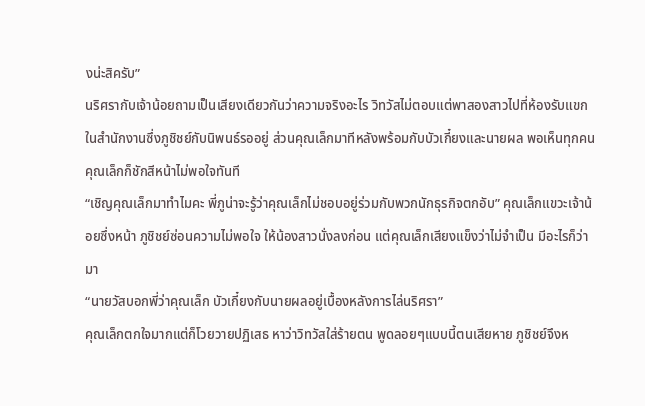งน่ะสิครับ”
นริศรากับเจ้าน้อยถามเป็นเสียงเดียวกันว่าความจริงอะไร วิทวัสไม่ตอบแต่พาสองสาวไปที่ห้องรับแขกในสำนักงานซึ่งภูชิชย์กับนิพนธ์รออยู่ ส่วนคุณเล็กมาทีหลังพร้อมกับบัวเกี๋ยงและนายผล พอเห็นทุกคนคุณเล็กก็ชักสีหน้าไม่พอใจทันที
“เชิญคุณเล็กมาทำไมคะ พี่ภูน่าจะรู้ว่าคุณเล็กไม่ชอบอยู่ร่วมกับพวกนักธุรกิจตกอับ” คุณเล็กแขวะเจ้าน้อยซึ่งหน้า ภูชิชย์ซ่อนความไม่พอใจ ให้น้องสาวนั่งลงก่อน แต่คุณเล็กเสียงแข็งว่าไม่จำเป็น มีอะไรก็ว่ามา
“นายวัสบอกพี่ว่าคุณเล็ก บัวเกี๋ยงกับนายผลอยู่เบื้องหลังการไล่นริศรา”
คุณเล็กตกใจมากแต่ก็โวยวายปฏิเสธ หาว่าวิทวัสใส่ร้ายตน พูดลอยๆแบบนี้ตนเสียหาย ภูชิชย์จึงห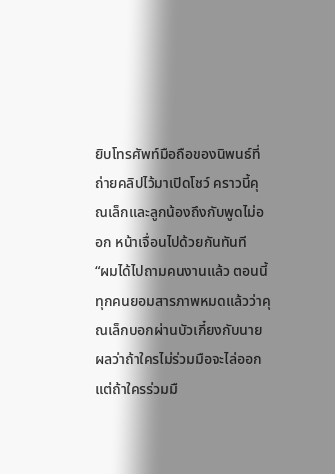ยิบโทรศัพท์มือถือของนิพนธ์ที่ถ่ายคลิปไว้มาเปิดโชว์ คราวนี้คุณเล็กและลูกน้องถึงกับพูดไม่ออก หน้าเจื่อนไปด้วยกันทันที
“ผมได้ไปถามคนงานแล้ว ตอนนี้ทุกคนยอมสารภาพหมดแล้วว่าคุณเล็กบอกผ่านบัวเกี๋ยงกับนายผลว่าถ้าใครไม่ร่วมมือจะไล่ออก แต่ถ้าใครร่วมมื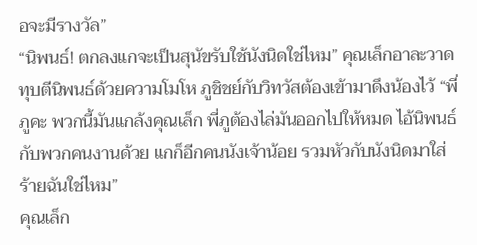อจะมีรางวัล”
“นิพนธ์! ตกลงแกจะเป็นสุนัขรับใช้นังนิดใช่ไหม” คุณเล็กอาละวาดทุบตีนิพนธ์ด้วยความโมโห ภูชิชย์กับวิทวัสต้องเข้ามาดึงน้องไว้ “พี่ภูคะ พวกนี้มันแกล้งคุณเล็ก พี่ภูต้องไล่มันออกไปให้หมด ไอ้นิพนธ์กับพวกคนงานด้วย แกก็อีกคนนังเจ้าน้อย รวมหัวกับนังนิดมาใส่ร้ายฉันใช่ไหม”
คุณเล็ก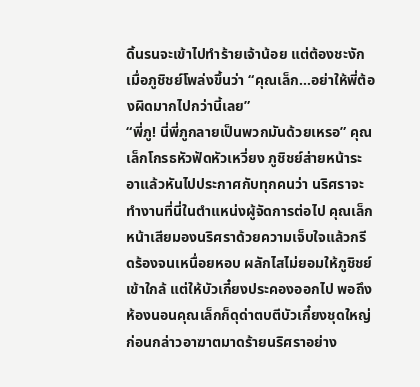ดิ้นรนจะเข้าไปทำร้ายเจ้าน้อย แต่ต้องชะงักเมื่อภูชิชย์โพล่งขึ้นว่า “คุณเล็ก...อย่าให้พี่ต้องผิดมากไปกว่านี้เลย”
“พี่ภู! นี่พี่ภูกลายเป็นพวกมันด้วยเหรอ” คุณเล็กโกรธหัวฟัดหัวเหวี่ยง ภูชิชย์ส่ายหน้าระอาแล้วหันไปประกาศกับทุกคนว่า นริศราจะทำงานที่นี่ในตำแหน่งผู้จัดการต่อไป คุณเล็กหน้าเสียมองนริศราด้วยความเจ็บใจแล้วกรีดร้องจนเหนื่อยหอบ ผลักไสไม่ยอมให้ภูชิชย์เข้าใกล้ แต่ให้บัวเกี๋ยงประคองออกไป พอถึงห้องนอนคุณเล็กก็ดุด่าตบตีบัวเกี๋ยงชุดใหญ่ ก่อนกล่าวอาฆาตมาดร้ายนริศราอย่าง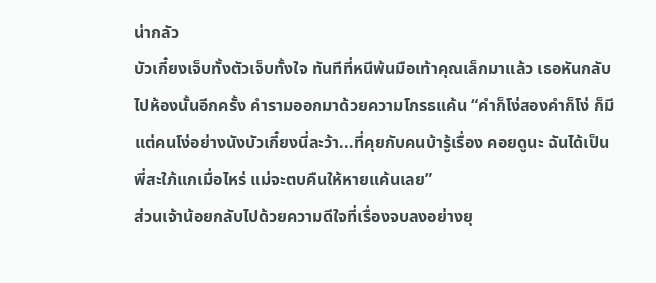น่ากลัว
บัวเกี๋ยงเจ็บทั้งตัวเจ็บทั้งใจ ทันทีที่หนีพ้นมือเท้าคุณเล็กมาแล้ว เธอหันกลับไปห้องนั้นอีกครั้ง คำรามออกมาด้วยความโกรธแค้น “คำก็โง่สองคำก็โง่ ก็มีแต่คนโง่อย่างนังบัวเกี๋ยงนี่ละว้า...ที่คุยกับคนบ้ารู้เรื่อง คอยดูนะ ฉันได้เป็นพี่สะใภ้แกเมื่อไหร่ แม่จะตบคืนให้หายแค้นเลย”
ส่วนเจ้าน้อยกลับไปด้วยความดีใจที่เรื่องจบลงอย่างยุ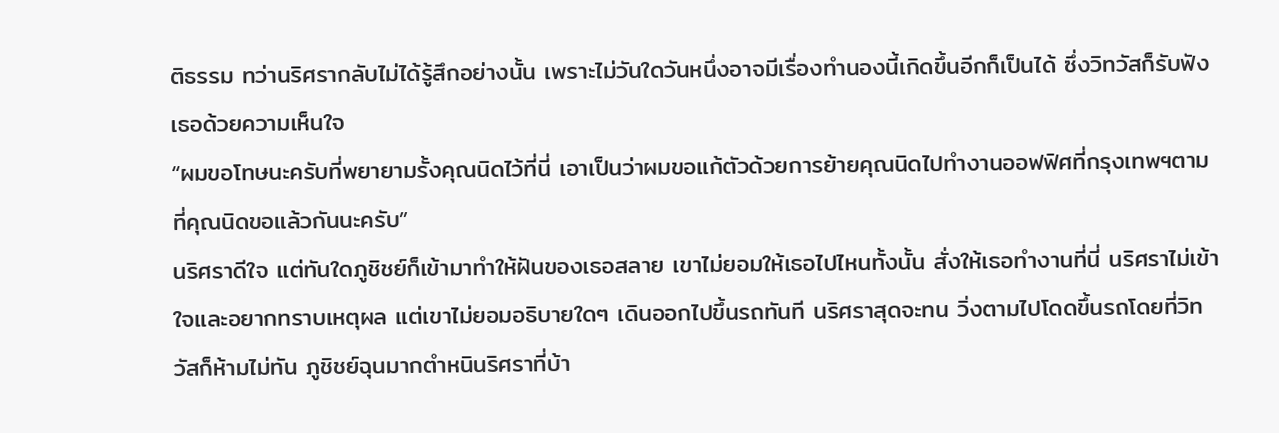ติธรรม ทว่านริศรากลับไม่ได้รู้สึกอย่างนั้น เพราะไม่วันใดวันหนึ่งอาจมีเรื่องทำนองนี้เกิดขึ้นอีกก็เป็นได้ ซึ่งวิทวัสก็รับฟังเธอด้วยความเห็นใจ
“ผมขอโทษนะครับที่พยายามรั้งคุณนิดไว้ที่นี่ เอาเป็นว่าผมขอแก้ตัวด้วยการย้ายคุณนิดไปทำงานออฟฟิศที่กรุงเทพฯตามที่คุณนิดขอแล้วกันนะครับ”
นริศราดีใจ แต่ทันใดภูชิชย์ก็เข้ามาทำให้ฝันของเธอสลาย เขาไม่ยอมให้เธอไปไหนทั้งนั้น สั่งให้เธอทำงานที่นี่ นริศราไม่เข้าใจและอยากทราบเหตุผล แต่เขาไม่ยอมอธิบายใดๆ เดินออกไปขึ้นรถทันที นริศราสุดจะทน วิ่งตามไปโดดขึ้นรถโดยที่วิทวัสก็ห้ามไม่ทัน ภูชิชย์ฉุนมากตำหนินริศราที่บ้า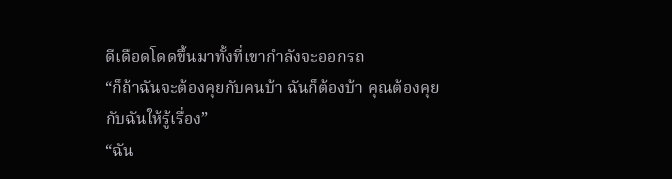ดีเดือดโดดขึ้นมาทั้งที่เขากำลังจะออกรถ
“ก็ถ้าฉันจะต้องคุยกับคนบ้า ฉันก็ต้องบ้า คุณต้องคุยกับฉันให้รู้เรื่อง”
“ฉัน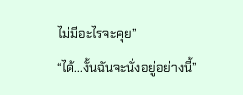ไม่มีอะไรจะคุย”
“ได้...งั้นฉันจะนั่งอยู่อย่างนี้”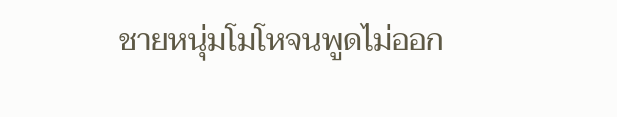ชายหนุ่มโมโหจนพูดไม่ออก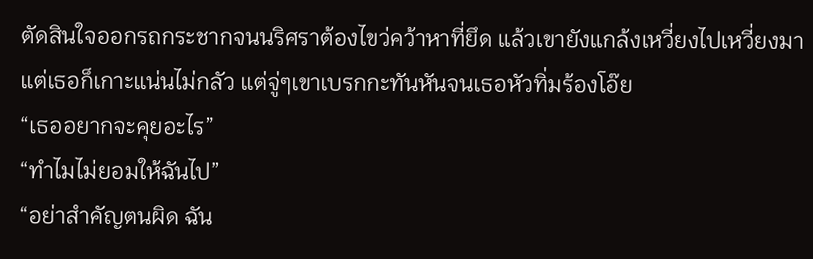ตัดสินใจออกรถกระชากจนนริศราต้องไขว่คว้าหาที่ยึด แล้วเขายังแกล้งเหวี่ยงไปเหวี่ยงมาแต่เธอก็เกาะแน่นไม่กลัว แต่จู่ๆเขาเบรกกะทันหันจนเธอหัวทิ่มร้องโอ๊ย
“เธออยากจะคุยอะไร”
“ทำไมไม่ยอมให้ฉันไป”
“อย่าสำคัญตนผิด ฉัน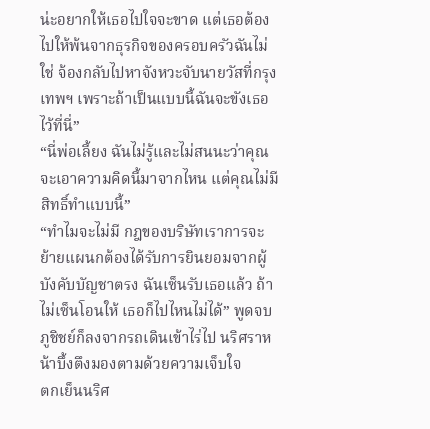น่ะอยากให้เธอไปใจจะขาด แต่เธอต้องไปให้พ้นจากธุรกิจของครอบครัวฉันไม่ใช่ จ้องกลับไปหาจังหวะจับนายวัสที่กรุงเทพฯ เพราะถ้าเป็นแบบนี้ฉันจะขังเธอไว้ที่นี่”
“นี่พ่อเลี้ยง ฉันไม่รู้และไม่สนนะว่าคุณจะเอาความคิดนี้มาจากไหน แต่คุณไม่มีสิทธิ์ทำแบบนี้”
“ทำไมจะไม่มี กฎของบริษัทเราการจะย้ายแผนกต้องได้รับการยินยอมจากผู้บังคับบัญชาตรง ฉันเซ็นรับเธอแล้ว ถ้าไม่เซ็นโอนให้ เธอก็ไปไหนไม่ได้” พูดจบภูชิชย์ก็ลงจากรถเดินเข้าไร่ไป นริศราหน้าบึ้งตึงมองตามด้วยความเจ็บใจ
ตกเย็นนริศ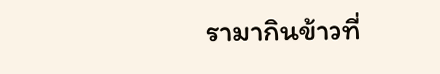รามากินข้าวที่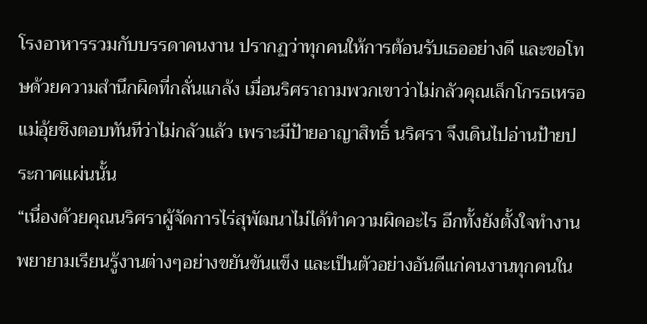โรงอาหารรวมกับบรรดาคนงาน ปรากฏว่าทุกคนให้การต้อนรับเธออย่างดี และขอโทษด้วยความสำนึกผิดที่กลั่นแกล้ง เมื่อนริศราถามพวกเขาว่าไม่กลัวคุณเล็กโกรธเหรอ แม่อุ้ยชิงตอบทันทีว่าไม่กลัวแล้ว เพราะมีป้ายอาญาสิทธิ์ นริศรา จึงเดินไปอ่านป้ายประกาศแผ่นนั้น
“เนื่องด้วยคุณนริศราผู้จัดการไร่สุพัฒนาไม่ได้ทำความผิดอะไร อีกทั้งยังตั้งใจทำงานพยายามเรียนรู้งานต่างๆอย่างขยันขันแข็ง และเป็นตัวอย่างอันดีแก่คนงานทุกคนใน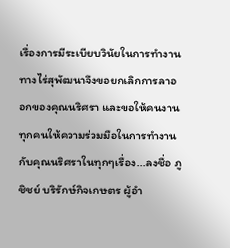เรื่องการมีระเบียบวินัยในการทำงาน ทางไร่สุพัฒนาจึงขอยกเลิกการลาออกของคุณนริศรา และขอให้คนงานทุกคนให้ความร่วมมือในการทำงานกับคุณนริศราในทุกๆเรื่อง...ลงชื่อ ภูชิชย์ บริรักษ์กิจเกษตร ผู้อำ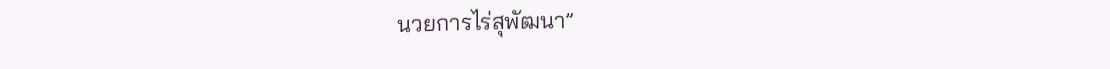นวยการไร่สุพัฒนา”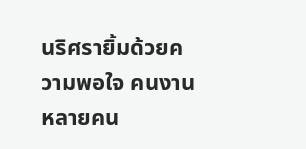นริศรายิ้มด้วยความพอใจ คนงานหลายคน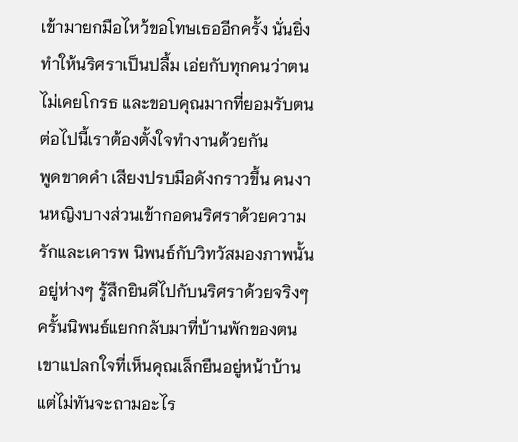เข้ามายกมือไหว้ขอโทษเธออีกครั้ง นั่นยิ่งทำให้นริศราเป็นปลื้ม เอ่ยกับทุกคนว่าตนไม่เคยโกรธ และขอบคุณมากที่ยอมรับตน ต่อไปนี้เราต้องตั้งใจทำงานด้วยกัน
พูดขาดคำ เสียงปรบมือดังกราวขึ้น คนงานหญิงบางส่วนเข้ากอดนริศราด้วยความรักและเคารพ นิพนธ์กับวิทวัสมองภาพนั้นอยู่ห่างๆ รู้สึกยินดีไปกับนริศราด้วยจริงๆ
ครั้นนิพนธ์แยกกลับมาที่บ้านพักของตน เขาแปลกใจที่เห็นคุณเล็กยืนอยู่หน้าบ้าน แต่ไม่ทันจะถามอะไร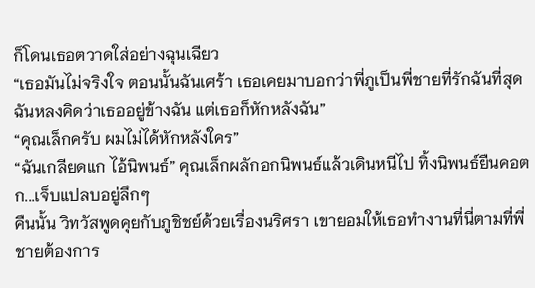ก็โดนเธอตวาดใส่อย่างฉุนเฉียว
“เธอมันไม่จริงใจ ตอนนั้นฉันเศร้า เธอเคยมาบอกว่าพี่ภูเป็นพี่ชายที่รักฉันที่สุด ฉันหลงคิดว่าเธออยู่ข้างฉัน แต่เธอก็หักหลังฉัน”
“คุณเล็กครับ ผมไม่ได้หักหลังใคร”
“ฉันเกลียดแก ไอ้นิพนธ์” คุณเล็กผลักอกนิพนธ์แล้วเดินหนีไป ทิ้งนิพนธ์ยืนคอตก...เจ็บแปลบอยู่ลึกๆ
คืนนั้น วิทวัสพูดคุยกับภูชิชย์ด้วยเรื่องนริศรา เขายอมให้เธอทำงานที่นี่ตามที่พี่ชายต้องการ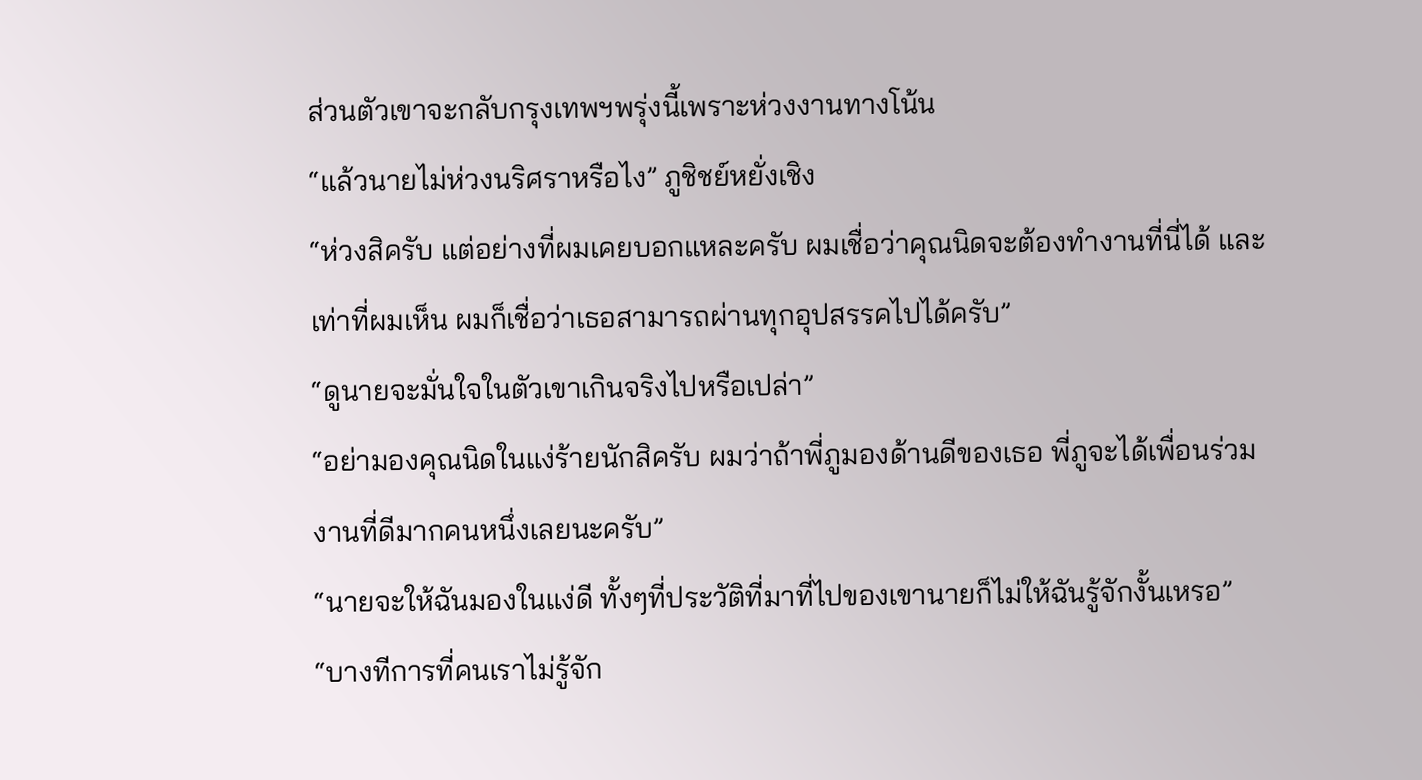ส่วนตัวเขาจะกลับกรุงเทพฯพรุ่งนี้เพราะห่วงงานทางโน้น
“แล้วนายไม่ห่วงนริศราหรือไง” ภูชิชย์หยั่งเชิง
“ห่วงสิครับ แต่อย่างที่ผมเคยบอกแหละครับ ผมเชื่อว่าคุณนิดจะต้องทำงานที่นี่ได้ และเท่าที่ผมเห็น ผมก็เชื่อว่าเธอสามารถผ่านทุกอุปสรรคไปได้ครับ”
“ดูนายจะมั่นใจในตัวเขาเกินจริงไปหรือเปล่า”
“อย่ามองคุณนิดในแง่ร้ายนักสิครับ ผมว่าถ้าพี่ภูมองด้านดีของเธอ พี่ภูจะได้เพื่อนร่วมงานที่ดีมากคนหนึ่งเลยนะครับ”
“นายจะให้ฉันมองในแง่ดี ทั้งๆที่ประวัติที่มาที่ไปของเขานายก็ไม่ให้ฉันรู้จักงั้นเหรอ”
“บางทีการที่คนเราไม่รู้จัก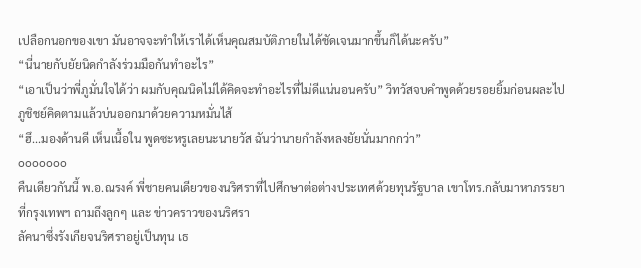เปลือกนอกของเขา มันอาจจะทำให้เราได้เห็นคุณสมบัติภายในได้ชัดเจนมากขึ้นก็ได้นะครับ”
“นี่นายกับยัยนิดกำลังร่วมมือกันทำอะไร”
“เอาเป็นว่าพี่ภูมั่นใจได้ว่า ผมกับคุณนิดไม่ได้คิดจะทำอะไรที่ไม่ดีแน่นอนครับ” วิทวัสจบคำพูดด้วยรอยยิ้มก่อนผละไป ภูชิชย์คิดตามแล้วบ่นออกมาด้วยความหมั่นไส้
“ฮึ...มองด้านดี เห็นเนื้อใน พูดซะหรูเลยนะนายวัส ฉันว่านายกำลังหลงยัยนั่นมากกว่า”
ooooooo
คืนเดียวกันนี้ พ.อ.ณรงค์ พี่ชายคนเดียวของนริศราที่ไปศึกษาต่อต่างประเทศด้วยทุนรัฐบาล เขาโทร.กลับมาหาภรรยาที่กรุงเทพฯ ถามถึงลูกๆ และ ข่าวคราวของนริศรา
ลัคนาซึ่งรังเกียจนริศราอยู่เป็นทุน เธ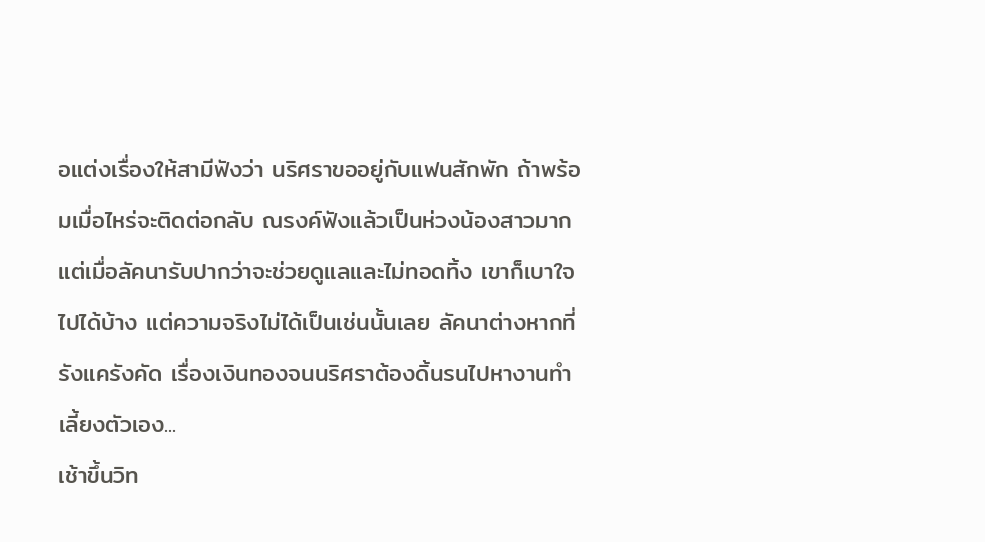อแต่งเรื่องให้สามีฟังว่า นริศราขออยู่กับแฟนสักพัก ถ้าพร้อมเมื่อไหร่จะติดต่อกลับ ณรงค์ฟังแล้วเป็นห่วงน้องสาวมาก แต่เมื่อลัคนารับปากว่าจะช่วยดูแลและไม่ทอดทิ้ง เขาก็เบาใจไปได้บ้าง แต่ความจริงไม่ได้เป็นเช่นนั้นเลย ลัคนาต่างหากที่รังแครังคัด เรื่องเงินทองจนนริศราต้องดิ้นรนไปหางานทำเลี้ยงตัวเอง...
เช้าขึ้นวิท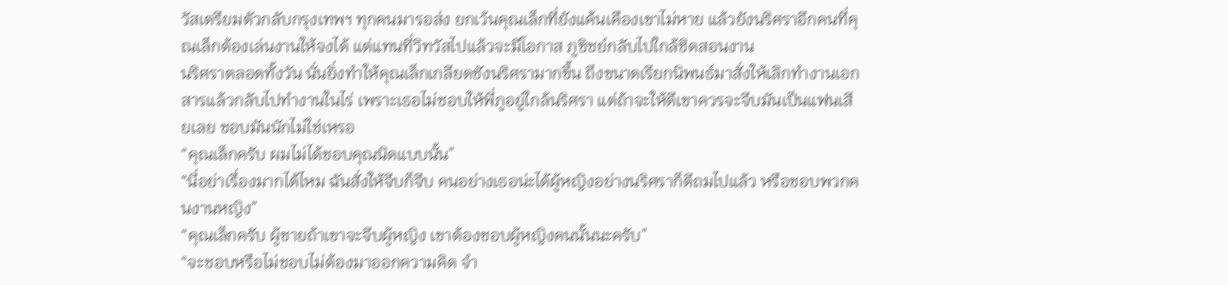วัสเตรียมตัวกลับกรุงเทพฯ ทุกคนมารอส่ง ยกเว้นคุณเล็กที่ยังแค้นเคืองเขาไม่หาย แล้วยังนริศราอีกคนที่คุณเล็กต้องเล่นงานให้จงได้ แต่แทนที่วิทวัสไปแล้วจะมีโอกาส ภูชิชย์กลับไปใกล้ชิดสอนงาน
นริศราตลอดทั้งวัน นั่นยิ่งทำให้คุณเล็กเกลียดชังนริศรามากขึ้น ถึงขนาดเรียกนิพนธ์มาสั่งให้เลิกทำงานเอกสารแล้วกลับไปทำงานในไร่ เพราะเธอไม่ชอบให้พี่ภูอยู่ใกล้นริศรา แต่ถ้าจะให้ดีเขาควรจะจีบมันเป็นแฟนเสียเลย ชอบมันนักไม่ใช่เหรอ
“คุณเล็กครับ ผมไม่ได้ชอบคุณนิดแบบนั้น”
“นี่อย่าเรื่องมากได้ไหม ฉันสั่งให้จีบก็จีบ คนอย่างเธอน่ะได้ผู้หญิงอย่างนริศราก็ดีถมไปแล้ว หรือชอบพวกคนงานหญิง”
“คุณเล็กครับ ผู้ชายถ้าเขาจะจีบผู้หญิง เขาต้องชอบผู้หญิงคนนั้นนะครับ”
“จะชอบหรือไม่ชอบไม่ต้องมาออกความคิด จำ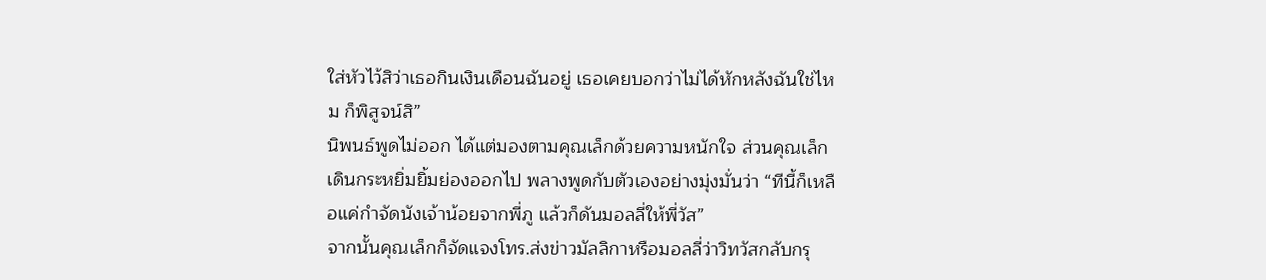ใส่หัวไว้สิว่าเธอกินเงินเดือนฉันอยู่ เธอเคยบอกว่าไม่ได้หักหลังฉันใช่ไหม ก็พิสูจน์สิ”
นิพนธ์พูดไม่ออก ได้แต่มองตามคุณเล็กด้วยความหนักใจ ส่วนคุณเล็กเดินกระหยิ่มยิ้มย่องออกไป พลางพูดกับตัวเองอย่างมุ่งมั่นว่า “ทีนี้ก็เหลือแค่กำจัดนังเจ้าน้อยจากพี่ภู แล้วก็ดันมอลลี่ให้พี่วัส”
จากนั้นคุณเล็กก็จัดแจงโทร.ส่งข่าวมัลลิกาหรือมอลลี่ว่าวิทวัสกลับกรุ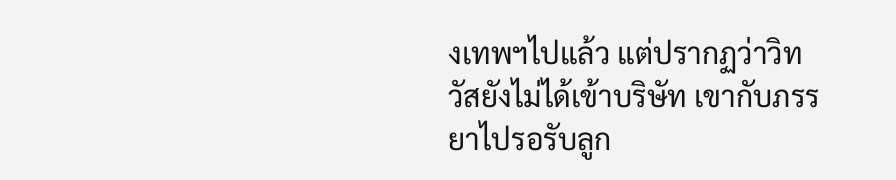งเทพฯไปแล้ว แต่ปรากฏว่าวิทวัสยังไม่ได้เข้าบริษัท เขากับภรรยาไปรอรับลูก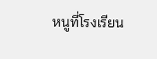หนูที่โรงเรียน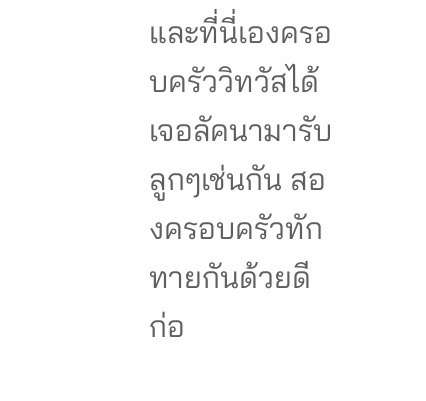และที่นี่เองครอบครัววิทวัสได้เจอลัคนามารับลูกๆเช่นกัน สองครอบครัวทักทายกันด้วยดี ก่อ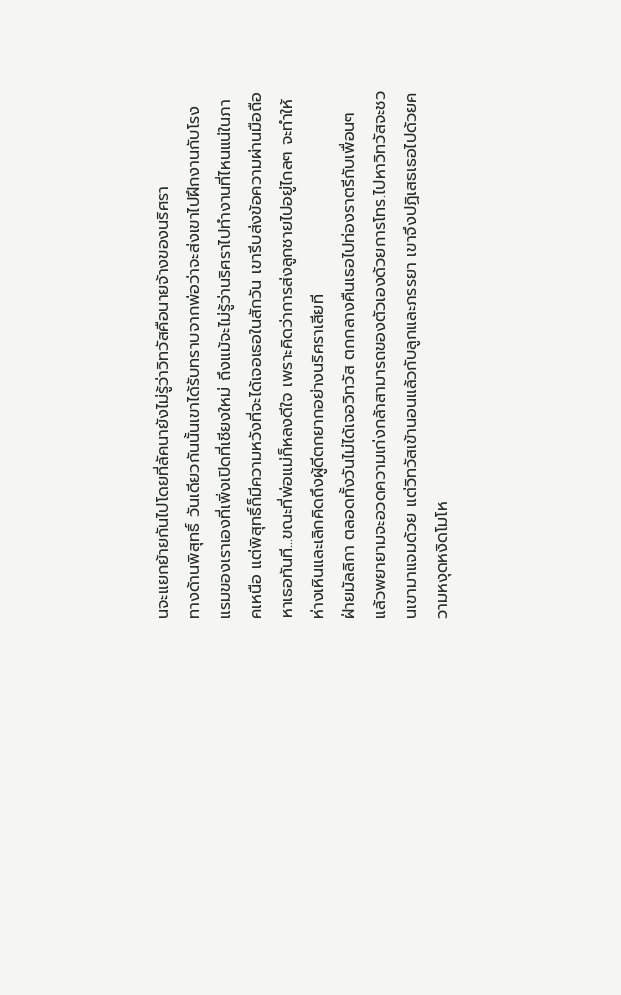นจะแยกย้ายกันไปโดยที่ลัคนายังไม่รู้ว่าวิทวัสคือนายจ้างของนริศรา
ทางด้านพิสุทธิ์ วันเดียวกันนั้นเขาได้รับทราบจากพ่อว่าจะส่งเขาไปฝึกงานกับโรงแรมของเราเองที่เพิ่งเปิดที่เชียงใหม่ ถึงแม้จะไม่รู้ว่านริศราไปทำงานที่ไหนแน่ในภาคเหนือ แต่พิสุทธิ์ก็มีความหวังที่จะได้เจอเธอในสักวัน เขารีบส่งข้อความผ่านมือถือหาเธอทันที...ขณะที่พ่อแม่ก็หลงดีใจ เพราะคิดว่าการส่งลูกชายไปอยู่ไกลๆ จะทำให้ห่างเหินและเลิกคิดถึงผู้ดีตกยากอย่างนริศราเสียที
ฝ่ายมัลลิกา ตลอดทั้งวันไม่ได้เจอวิทวัส ตกกลางคืนเธอไปท่องราตรีกับเพื่อนๆ แล้วพยายามจะอวดความเก่งกล้าสามารถของตัวเองด้วยการโทร.ไปหาวิทวัสจะชวนเขามาแจมด้วย แต่วิทวัสเข้านอนแล้วกับลูกและภรรยา เขาจึงปฏิเสธเธอไปด้วยความหงุดหงิดโมโห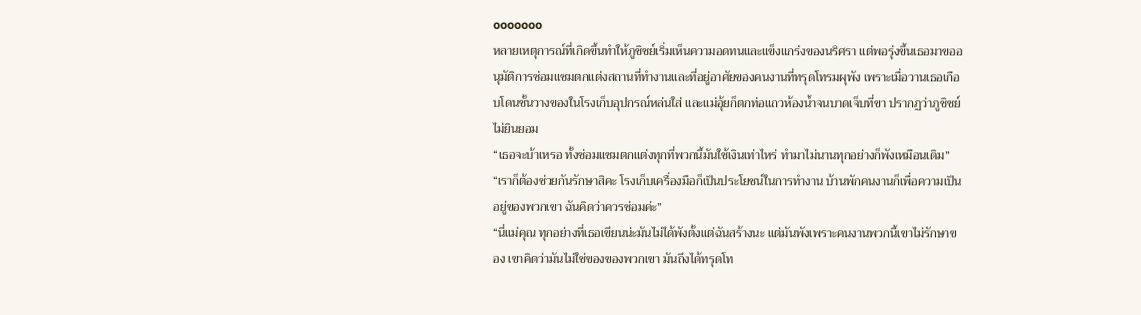ooooooo
หลายเหตุการณ์ที่เกิดขึ้นทำให้ภูชิชย์เริ่มเห็นความอดทนและแข็งแกร่งของนริศรา แต่พอรุ่งขึ้นเธอมาขออนุมัติการซ่อมแซมตกแต่งสถานที่ทำงานและที่อยู่อาศัยของคนงานที่ทรุดโทรมผุพัง เพราะเมื่อวานเธอเกือบโดนชั้นวางของในโรงเก็บอุปกรณ์หล่นใส่ และแม่อุ้ยก็ตกท่อแถวห้องน้ำจนบาดเจ็บที่ขา ปรากฏว่าภูชิชย์ไม่ยินยอม
“เธอจะบ้าเหรอ ทั้งซ่อมแซมตกแต่งทุกที่พวกนี้มันใช้เงินเท่าไหร่ ทำมาไม่นานทุกอย่างก็พังเหมือนเดิม”
“เราก็ต้องช่วยกันรักษาสิคะ โรงเก็บเครื่องมือก็เป็นประโยชน์ในการทำงาน บ้านพักคนงานก็เพื่อความเป็นอยู่ของพวกเขา ฉันคิดว่าควรซ่อมค่ะ”
“นี่แม่คุณ ทุกอย่างที่เธอเขียนน่ะมันไม่ได้พังตั้งแต่ฉันสร้างนะ แต่มันพังเพราะคนงานพวกนี้เขาไม่รักษาของ เขาคิดว่ามันไม่ใช่ของของพวกเขา มันถึงได้ทรุดโท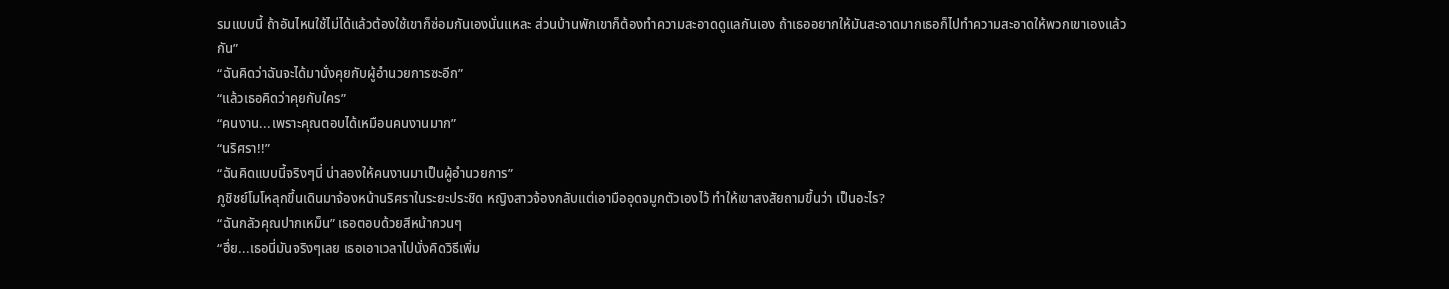รมแบบนี้ ถ้าอันไหนใช้ไม่ได้แล้วต้องใช้เขาก็ซ่อมกันเองนั่นแหละ ส่วนบ้านพักเขาก็ต้องทำความสะอาดดูแลกันเอง ถ้าเธออยากให้มันสะอาดมากเธอก็ไปทำความสะอาดให้พวกเขาเองแล้วกัน”
“ฉันคิดว่าฉันจะได้มานั่งคุยกับผู้อำนวยการซะอีก”
“แล้วเธอคิดว่าคุยกับใคร”
“คนงาน...เพราะคุณตอบได้เหมือนคนงานมาก”
“นริศรา!!”
“ฉันคิดแบบนี้จริงๆนี่ น่าลองให้คนงานมาเป็นผู้อำนวยการ”
ภูชิชย์โมโหลุกขึ้นเดินมาจ้องหน้านริศราในระยะประชิด หญิงสาวจ้องกลับแต่เอามืออุดจมูกตัวเองไว้ ทำให้เขาสงสัยถามขึ้นว่า เป็นอะไร?
“ฉันกลัวคุณปากเหม็น” เธอตอบด้วยสีหน้ากวนๆ
“ฮึ่ย...เธอนี่มันจริงๆเลย เธอเอาเวลาไปนั่งคิดวิธีเพิ่ม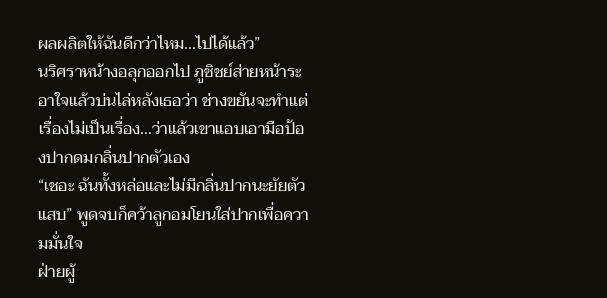ผลผลิตให้ฉันดีกว่าไหม...ไปได้แล้ว”
นริศราหน้างอลุกออกไป ภูชิชย์ส่ายหน้าระอาใจแล้วบ่นไล่หลังเธอว่า ช่างขยันจะทำแต่เรื่องไม่เป็นเรื่อง...ว่าแล้วเขาแอบเอามือป้องปากดมกลิ่นปากตัวเอง
“เชอะ ฉันทั้งหล่อและไม่มีกลิ่นปากนะยัยตัวแสบ” พูดจบก็คว้าลูกอมโยนใส่ปากเพื่อความมั่นใจ
ฝ่ายผู้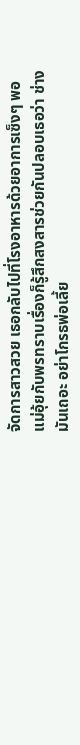จัดการสาวสวย เธอกลับไปที่โรงอาหารด้วยอาการเซ็งๆ พอแม่อุ้ยกับพรทราบเรื่องก็รู้สึกสงสารช่วยกันปลอบเธอว่า ช่างมันเถอะ อย่าโกรธพ่อเลี้ย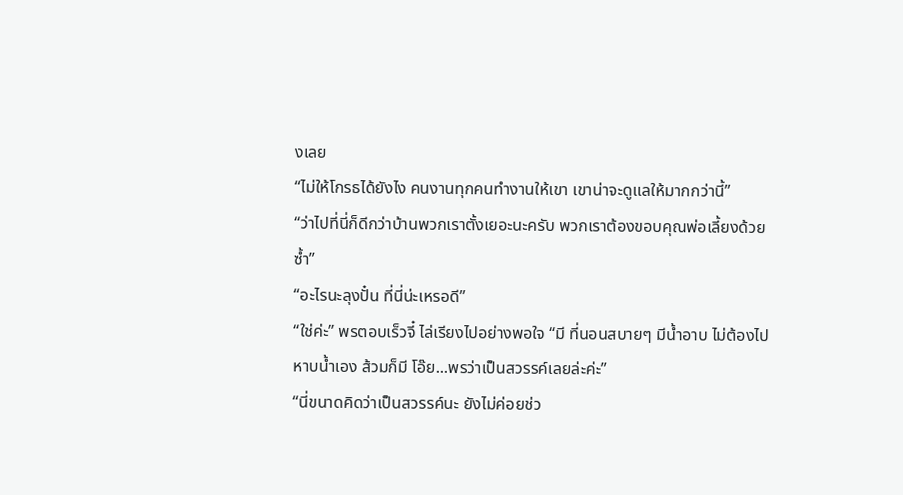งเลย
“ไม่ให้โกรธได้ยังไง คนงานทุกคนทำงานให้เขา เขาน่าจะดูแลให้มากกว่านี้”
“ว่าไปที่นี่ก็ดีกว่าบ้านพวกเราตั้งเยอะนะครับ พวกเราต้องขอบคุณพ่อเลี้ยงด้วยซ้ำ”
“อะไรนะลุงปั๋น ที่นี่น่ะเหรอดี”
“ใช่ค่ะ” พรตอบเร็วจี๋ ไล่เรียงไปอย่างพอใจ “มี ที่นอนสบายๆ มีน้ำอาบ ไม่ต้องไปหาบน้ำเอง ส้วมก็มี โอ๊ย...พรว่าเป็นสวรรค์เลยล่ะค่ะ”
“นี่ขนาดคิดว่าเป็นสวรรค์นะ ยังไม่ค่อยช่ว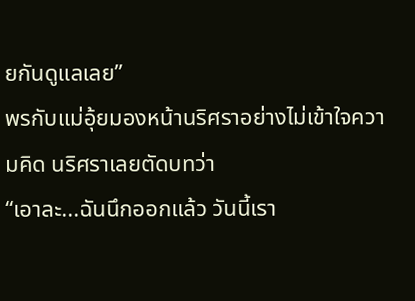ยกันดูแลเลย”
พรกับแม่อุ้ยมองหน้านริศราอย่างไม่เข้าใจความคิด นริศราเลยตัดบทว่า
“เอาละ...ฉันนึกออกแล้ว วันนี้เรา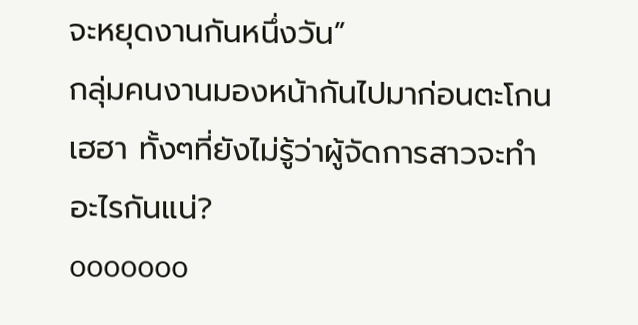จะหยุดงานกันหนึ่งวัน”
กลุ่มคนงานมองหน้ากันไปมาก่อนตะโกนเฮฮา ทั้งๆที่ยังไม่รู้ว่าผู้จัดการสาวจะทำอะไรกันแน่?
ooooooo